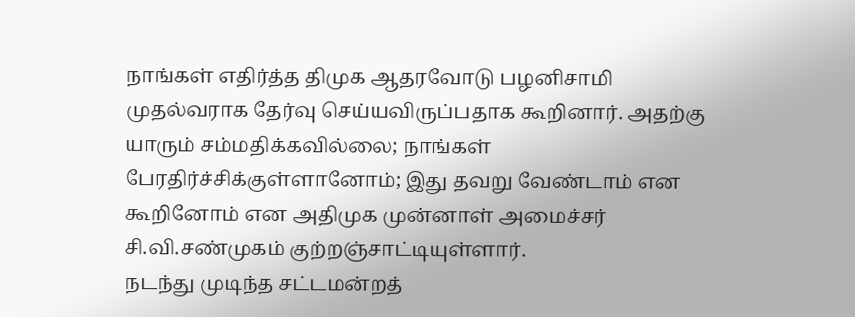நாங்கள் எதிர்த்த திமுக ஆதரவோடு பழனிசாமி முதல்வராக தேர்வு செய்யவிருப்பதாக கூறினார். அதற்கு யாரும் சம்மதிக்கவில்லை; நாங்கள் பேரதிர்ச்சிக்குள்ளானோம்; இது தவறு வேண்டாம் என கூறினோம் என அதிமுக முன்னாள் அமைச்சர் சி.வி.சண்முகம் குற்றஞ்சாட்டியுள்ளார்.
நடந்து முடிந்த சட்டமன்றத்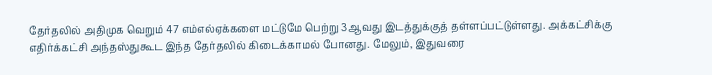தேர்தலில் அதிமுக வெறும் 47 எம்எல்ஏக்களை மட்டுமே பெற்று 3ஆவது இடத்துக்குத் தள்ளப்பட்டுள்ளது. அக்கட்சிக்கு எதிர்க்கட்சி அந்தஸ்துகூட இந்த தேர்தலில் கிடைக்காமல் போனது. மேலும், இதுவரை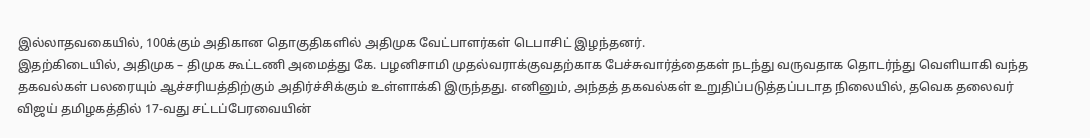இல்லாதவகையில், 100க்கும் அதிகான தொகுதிகளில் அதிமுக வேட்பாளர்கள் டெபாசிட் இழந்தனர்.
இதற்கிடையில், அதிமுக – திமுக கூட்டணி அமைத்து கே. பழனிசாமி முதல்வராக்குவதற்காக பேச்சுவார்த்தைகள் நடந்து வருவதாக தொடர்ந்து வெளியாகி வந்த தகவல்கள் பலரையும் ஆச்சரியத்திற்கும் அதிர்ச்சிக்கும் உள்ளாக்கி இருந்தது. எனினும், அந்தத் தகவல்கள் உறுதிப்படுத்தப்படாத நிலையில், தவெக தலைவர் விஜய் தமிழகத்தில் 17-வது சட்டப்பேரவையின்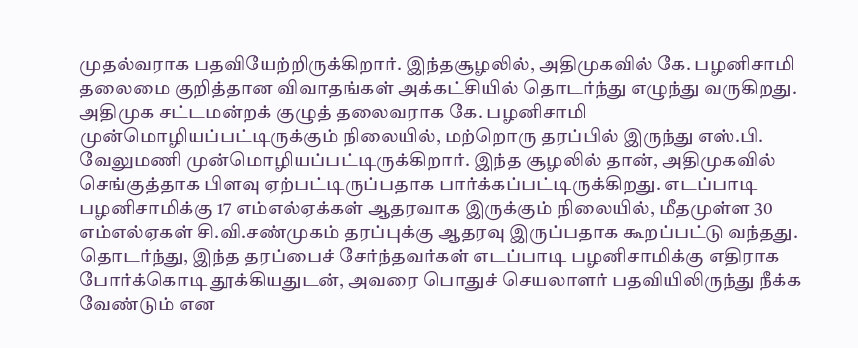முதல்வராக பதவியேற்றிருக்கிறார். இந்தசூழலில், அதிமுகவில் கே. பழனிசாமி தலைமை குறித்தான விவாதங்கள் அக்கட்சியில் தொடர்ந்து எழுந்து வருகிறது.
அதிமுக சட்டமன்றக் குழுத் தலைவராக கே. பழனிசாமி முன்மொழியப்பட்டிருக்கும் நிலையில், மற்றொரு தரப்பில் இருந்து எஸ்.பி. வேலுமணி முன்மொழியப்பட்டிருக்கிறார். இந்த சூழலில் தான், அதிமுகவில் செங்குத்தாக பிளவு ஏற்பட்டிருப்பதாக பார்க்கப்பட்டிருக்கிறது. எடப்பாடி பழனிசாமிக்கு 17 எம்எல்ஏக்கள் ஆதரவாக இருக்கும் நிலையில், மீதமுள்ள 30 எம்எல்ஏகள் சி.வி.சண்முகம் தரப்புக்கு ஆதரவு இருப்பதாக கூறப்பட்டு வந்தது. தொடர்ந்து, இந்த தரப்பைச் சேர்ந்தவர்கள் எடப்பாடி பழனிசாமிக்கு எதிராக போர்க்கொடி தூக்கியதுடன், அவரை பொதுச் செயலாளர் பதவியிலிருந்து நீக்க வேண்டும் என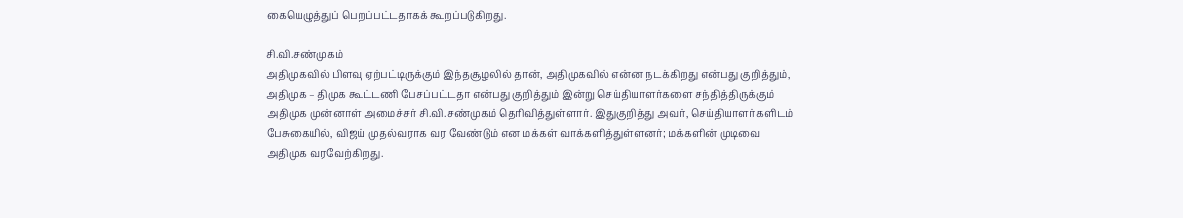கையெழுத்துப் பெறப்பட்டதாகக் கூறப்படுகிறது.

சி.வி.சண்முகம்
அதிமுகவில் பிளவு ஏற்பட்டிருக்கும் இந்தசூழலில் தான், அதிமுகவில் என்ன நடக்கிறது என்பது குறித்தும், அதிமுக – திமுக கூட்டணி பேசப்பட்டதா என்பது குறித்தும் இன்று செய்தியாளர்களை சந்தித்திருக்கும் அதிமுக முன்னாள் அமைச்சர் சி.வி.சண்முகம் தெரிவித்துள்ளார். இதுகுறித்து அவர், செய்தியாளர்களிடம் பேசுகையில், விஜய் முதல்வராக வர வேண்டும் என மக்கள் வாக்களித்துள்ளனர்; மக்களின் முடிவை அதிமுக வரவேற்கிறது.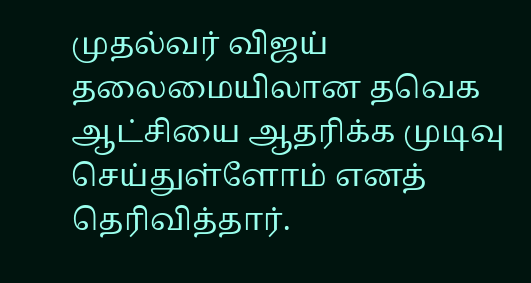முதல்வர் விஜய் தலைமையிலான தவெக ஆட்சியை ஆதரிக்க முடிவு செய்துள்ளோம் எனத் தெரிவித்தார்.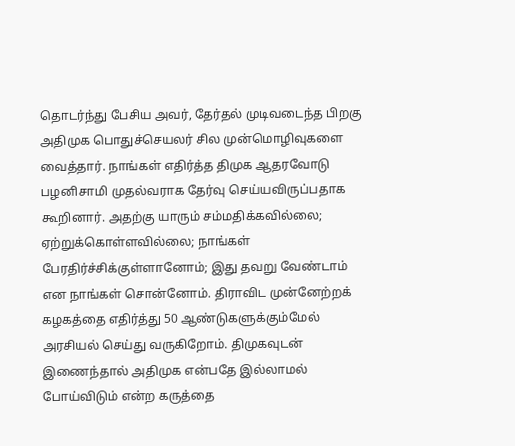தொடர்ந்து பேசிய அவர், தேர்தல் முடிவடைந்த பிறகு அதிமுக பொதுச்செயலர் சில முன்மொழிவுகளை வைத்தார். நாங்கள் எதிர்த்த திமுக ஆதரவோடு பழனிசாமி முதல்வராக தேர்வு செய்யவிருப்பதாக கூறினார். அதற்கு யாரும் சம்மதிக்கவில்லை; ஏற்றுக்கொள்ளவில்லை; நாங்கள் பேரதிர்ச்சிக்குள்ளானோம்; இது தவறு வேண்டாம் என நாங்கள் சொன்னோம். திராவிட முன்னேற்றக் கழகத்தை எதிர்த்து 50 ஆண்டுகளுக்கும்மேல் அரசியல் செய்து வருகிறோம். திமுகவுடன் இணைந்தால் அதிமுக என்பதே இல்லாமல் போய்விடும் என்ற கருத்தை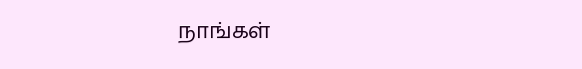நாங்கள்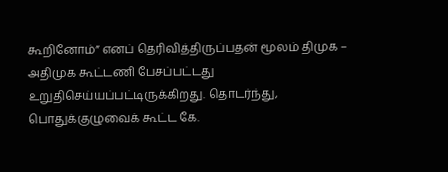கூறினோம்” எனப் தெரிவித்திருப்பதன் மூலம் திமுக – அதிமுக கூட்டணி பேசப்பட்டது உறுதிசெய்யப்பட்டிருக்கிறது. தொடர்ந்து, பொதுக்குழுவைக் கூட்ட கே.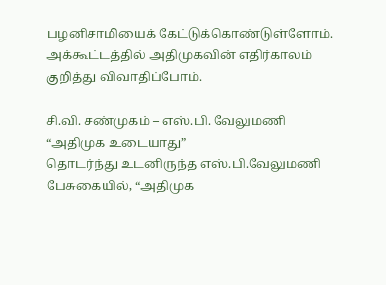பழனிசாமியைக் கேட்டுக்கொண்டுள்ளோம். அக்கூட்டத்தில் அதிமுகவின் எதிர்காலம் குறித்து விவாதிப்போம்.

சி.வி. சண்முகம் – எஸ்.பி. வேலுமணி
“அதிமுக உடையாது”
தொடர்ந்து உடனிருந்த எஸ்.பி.வேலுமணி பேசுகையில், “அதிமுக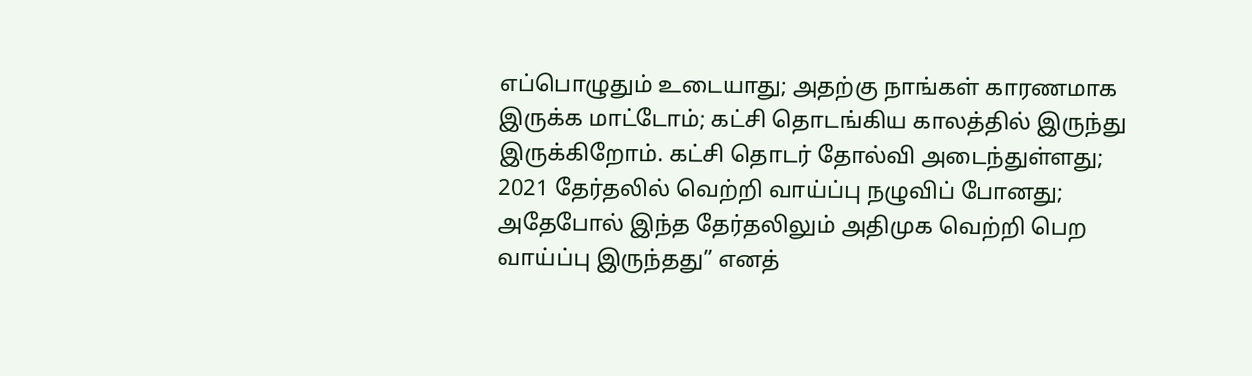எப்பொழுதும் உடையாது; அதற்கு நாங்கள் காரணமாக இருக்க மாட்டோம்; கட்சி தொடங்கிய காலத்தில் இருந்து இருக்கிறோம். கட்சி தொடர் தோல்வி அடைந்துள்ளது; 2021 தேர்தலில் வெற்றி வாய்ப்பு நழுவிப் போனது; அதேபோல் இந்த தேர்தலிலும் அதிமுக வெற்றி பெற வாய்ப்பு இருந்தது” எனத்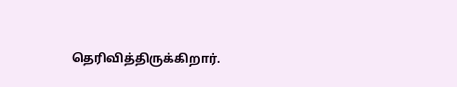தெரிவித்திருக்கிறார்.